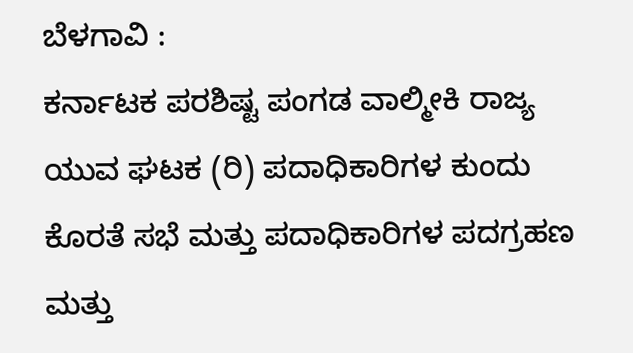ಬೆಳಗಾವಿ :
ಕರ್ನಾಟಕ ಪರಶಿಷ್ಟ ಪಂಗಡ ವಾಲ್ಮೀಕಿ ರಾಜ್ಯ ಯುವ ಘಟಕ (ರಿ) ಪದಾಧಿಕಾರಿಗಳ ಕುಂದು ಕೊರತೆ ಸಭೆ ಮತ್ತು ಪದಾಧಿಕಾರಿಗಳ ಪದಗ್ರಹಣ ಮತ್ತು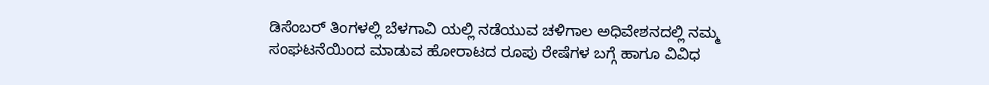ಡಿಸೆಂಬರ್ ತಿಂಗಳಲ್ಲಿ ಬೆಳಗಾವಿ ಯಲ್ಲಿ ನಡೆಯುವ ಚಳಿಗಾಲ ಅಧಿವೇಶನದಲ್ಲಿ ನಮ್ಮ ಸಂಘಟನೆಯಿಂದ ಮಾಡುವ ಹೋರಾಟದ ರೂಪು ರೇಷೆಗಳ ಬಗ್ಗೆ ಹಾಗೂ ವಿವಿಧ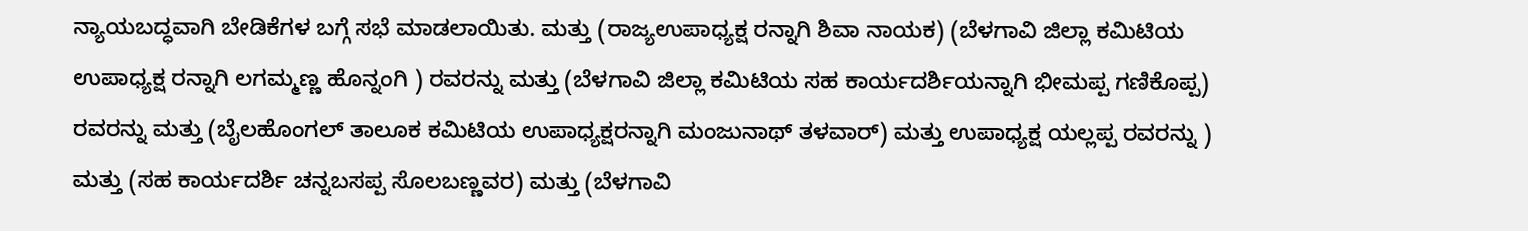ನ್ಯಾಯಬದ್ಧವಾಗಿ ಬೇಡಿಕೆಗಳ ಬಗ್ಗೆ ಸಭೆ ಮಾಡಲಾಯಿತು. ಮತ್ತು (ರಾಜ್ಯಉಪಾಧ್ಯಕ್ಷ ರನ್ನಾಗಿ ಶಿವಾ ನಾಯಕ) (ಬೆಳಗಾವಿ ಜಿಲ್ಲಾ ಕಮಿಟಿಯ ಉಪಾಧ್ಯಕ್ಷ ರನ್ನಾಗಿ ಲಗಮ್ಮಣ್ಣ ಹೊನ್ನಂಗಿ ) ರವರನ್ನು ಮತ್ತು (ಬೆಳಗಾವಿ ಜಿಲ್ಲಾ ಕಮಿಟಿಯ ಸಹ ಕಾರ್ಯದರ್ಶಿಯನ್ನಾಗಿ ಭೀಮಪ್ಪ ಗಣಿಕೊಪ್ಪ) ರವರನ್ನು ಮತ್ತು (ಬೈಲಹೊಂಗಲ್ ತಾಲೂಕ ಕಮಿಟಿಯ ಉಪಾಧ್ಯಕ್ಷರನ್ನಾಗಿ ಮಂಜುನಾಥ್ ತಳವಾರ್) ಮತ್ತು ಉಪಾಧ್ಯಕ್ಷ ಯಲ್ಲಪ್ಪ ರವರನ್ನು ) ಮತ್ತು (ಸಹ ಕಾರ್ಯದರ್ಶಿ ಚನ್ನಬಸಪ್ಪ ಸೊಲಬಣ್ಣವರ) ಮತ್ತು (ಬೆಳಗಾವಿ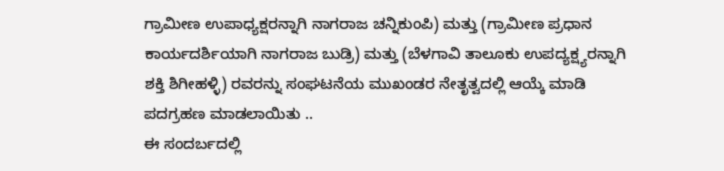ಗ್ರಾಮೀಣ ಉಪಾಧ್ಯಕ್ಷರನ್ನಾಗಿ ನಾಗರಾಜ ಚನ್ನಿಕುಂಪಿ) ಮತ್ತು (ಗ್ರಾಮೀಣ ಪ್ರಧಾನ ಕಾರ್ಯದರ್ಶಿಯಾಗಿ ನಾಗರಾಜ ಬುಡ್ರಿ) ಮತ್ತು (ಬೆಳಗಾವಿ ತಾಲೂಕು ಉಪದ್ಯಕ್ಷ್ಯರನ್ನಾಗಿ ಶಕ್ತಿ ಶಿಗೀಹಳ್ಳಿ) ರವರನ್ನು ಸಂಘಟನೆಯ ಮುಖಂಡರ ನೇತೃತ್ವದಲ್ಲಿ ಆಯ್ಕೆ ಮಾಡಿ ಪದಗ್ರಹಣ ಮಾಡಲಾಯಿತು ..
ಈ ಸಂದರ್ಬದಲ್ಲಿ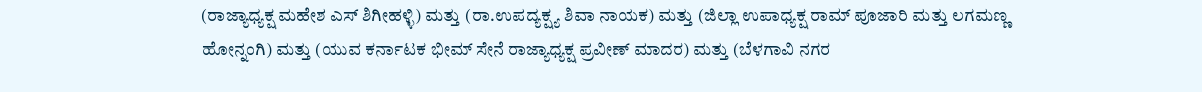(ರಾಜ್ಯಾಧ್ಯಕ್ಷ ಮಹೇಶ ಎಸ್ ಶಿಗೀಹಳ್ಳಿ) ಮತ್ತು (ರಾ.ಉಪದ್ಯಕ್ಷ್ಯ ಶಿವಾ ನಾಯಕ) ಮತ್ತು (ಜಿಲ್ಲಾ ಉಪಾಧ್ಯಕ್ಷ ರಾಮ್ ಪೂಜಾರಿ ಮತ್ತು ಲಗಮಣ್ಣ ಹೋನ್ನಂಗಿ) ಮತ್ತು (ಯುವ ಕರ್ನಾಟಕ ಭೀಮ್ ಸೇನೆ ರಾಜ್ಯಾಧ್ಯಕ್ಷ ಪ್ರವೀಣ್ ಮಾದರ) ಮತ್ತು (ಬೆಳಗಾವಿ ನಗರ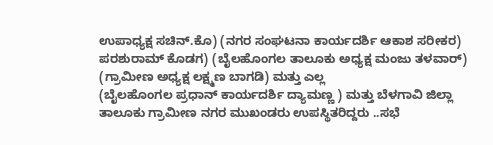ಉಪಾಧ್ಯಕ್ಷ ಸಚಿನ್.ಕೊ) (ನಗರ ಸಂಘಟನಾ ಕಾರ್ಯದರ್ಶಿ ಆಕಾಶ ಸರೀಕರ) ಪರಶುರಾಮ್ ಕೊಡಗ) (ಬೈಲಹೊಂಗಲ ತಾಲೂಕು ಅಧ್ಯಕ್ಷ ಮಂಜು ತಳವಾರ್) (ಗ್ರಾಮೀಣ ಅಧ್ಯಕ್ಷ ಲಕ್ಷ್ಮಣ ಬಾಗಡಿ) ಮತ್ತು ಎಲ್ಲ
(ಬೈಲಹೊಂಗಲ ಪ್ರಧಾನ್ ಕಾರ್ಯದರ್ಶಿ ದ್ಯಾಮಣ್ಣ ) ಮತ್ತು ಬೆಳಗಾವಿ ಜಿಲ್ಲಾ ತಾಲೂಕು ಗ್ರಾಮೀಣ ನಗರ ಮುಖಂಡರು ಉಪಸ್ಥಿತರಿದ್ದರು ..ಸಭೆ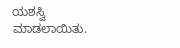ಯಶಸ್ವಿ ಮಾಡಲಾಯಿತು.